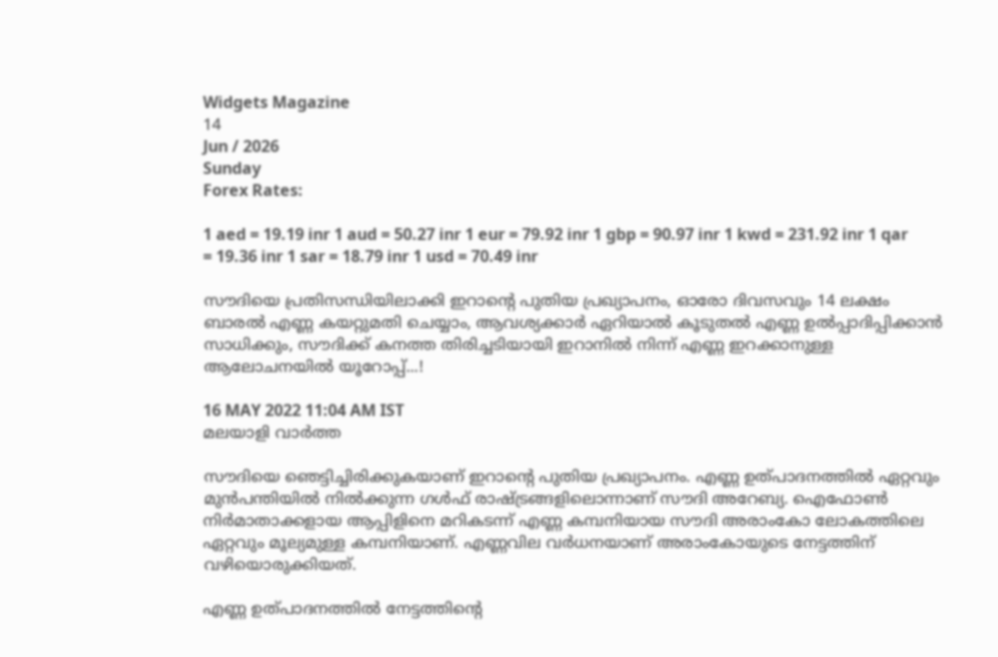Widgets Magazine
14
Jun / 2026
Sunday
Forex Rates:

1 aed = 19.19 inr 1 aud = 50.27 inr 1 eur = 79.92 inr 1 gbp = 90.97 inr 1 kwd = 231.92 inr 1 qar = 19.36 inr 1 sar = 18.79 inr 1 usd = 70.49 inr

സൗദിയെ പ്രതിസന്ധിയിലാക്കി ഇറാന്റെ പുതിയ പ്രഖ്യാപനം, ഓരോ ദിവസവും 14 ലക്ഷം ബാരല്‍ എണ്ണ കയറ്റുമതി ചെയ്യാം, ആവശ്യക്കാര്‍ ഏറിയാല്‍ കൂടുതല്‍ എണ്ണ ഉല്‍പ്പാദിപ്പിക്കാന്‍ സാധിക്കും, സൗദിക്ക് കനത്ത തിരിച്ചടിയായി ഇറാനില്‍ നിന്ന് എണ്ണ ഇറക്കാനുള്ള ആലോചനയിൽ യൂറോപ്പ്...!

16 MAY 2022 11:04 AM IST
മലയാളി വാര്‍ത്ത

സൗദിയെ ഞെട്ടിച്ചിരിക്കുകയാണ് ഇറാന്റെ പുതിയ പ്രഖ്യാപനം. എണ്ണ ഉത്പാദനത്തിൽ ഏറ്റവും മുൻപന്തിയിൽ നിൽക്കുന്ന ഗൾഫ് രാഷ്ട്രങ്ങളിലൊന്നാണ് സൗദി അറേബ്യ. ഐഫോൺ നിർമാതാക്കളായ ആപ്പിളിനെ മറികടന്ന് എണ്ണ കമ്പനിയായ സൗദി അരാംകോ ലോകത്തിലെ ഏറ്റവും മൂല്യമുള്ള കമ്പനിയാണ്. എണ്ണവില വർധനയാണ് അരാംകോയുടെ നേട്ടത്തിന് വഴിയൊരുക്കിയത്.

എണ്ണ ഉത്പാദനത്തിൽ നേട്ടത്തിന്റെ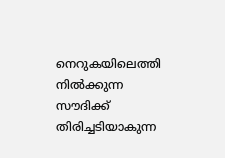നെറുകയിലെത്തി നിൽക്കുന്ന സൗദിക്ക് തിരിച്ചടിയാകുന്ന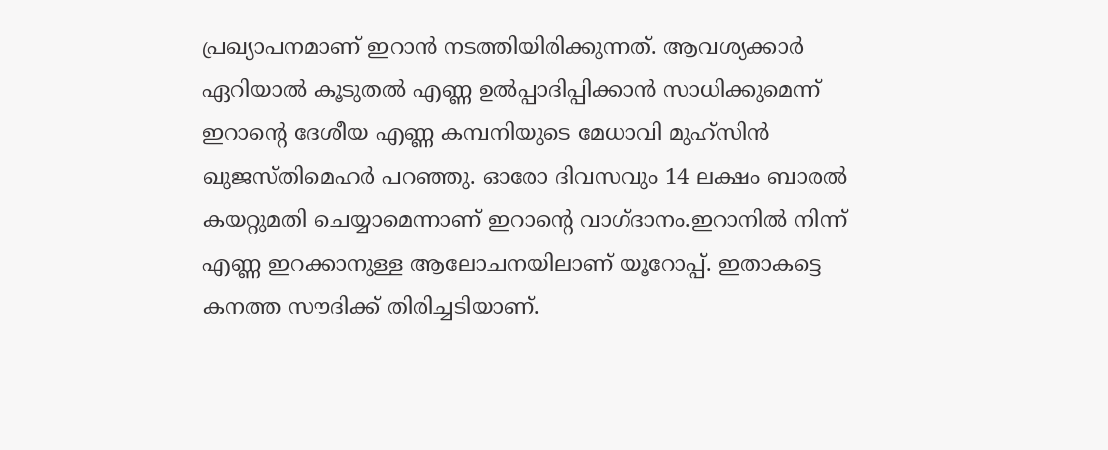പ്രഖ്യാപനമാണ് ഇറാൻ നടത്തിയിരിക്കുന്നത്. ആവശ്യക്കാര്‍ ഏറിയാല്‍ കൂടുതല്‍ എണ്ണ ഉല്‍പ്പാദിപ്പിക്കാന്‍ സാധിക്കുമെന്ന് ഇറാന്റെ ദേശീയ എണ്ണ കമ്പനിയുടെ മേധാവി മുഹ്‌സിന്‍ ഖുജസ്തിമെഹര്‍ പറഞ്ഞു. ഓരോ ദിവസവും 14 ലക്ഷം ബാരല്‍ കയറ്റുമതി ചെയ്യാമെന്നാണ് ഇറാന്റെ വാഗ്ദാനം.ഇറാനില്‍ നിന്ന് എണ്ണ ഇറക്കാനുള്ള ആലോചനയിലാണ് യൂറോപ്പ്. ഇതാകട്ടെ കനത്ത സൗദിക്ക് തിരിച്ചടിയാണ്.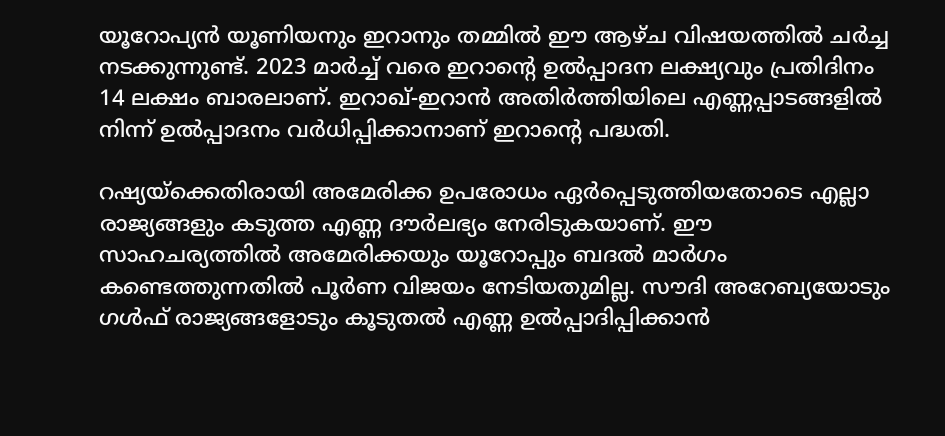യൂറോപ്യന്‍ യൂണിയനും ഇറാനും തമ്മില്‍ ഈ ആഴ്ച വിഷയത്തില്‍ ചര്‍ച്ച നടക്കുന്നുണ്ട്. 2023 മാര്‍ച്ച് വരെ ഇറാന്റെ ഉല്‍പ്പാദന ലക്ഷ്യവും പ്രതിദിനം 14 ലക്ഷം ബാരലാണ്. ഇറാഖ്-ഇറാന്‍ അതിര്‍ത്തിയിലെ എണ്ണപ്പാടങ്ങളില്‍ നിന്ന് ഉല്‍പ്പാദനം വര്‍ധിപ്പിക്കാനാണ് ഇറാന്റെ പദ്ധതി.

റഷ്യയ്‌ക്കെതിരായി അമേരിക്ക ഉപരോധം ഏർപ്പെടുത്തിയതോടെ എല്ലാ രാജ്യങ്ങളും കടുത്ത എണ്ണ ദൗര്‍ലഭ്യം നേരിടുകയാണ്. ഈ സാഹചര്യത്തില്‍ അമേരിക്കയും യൂറോപ്പും ബദല്‍ മാര്‍ഗം കണ്ടെത്തുന്നതില്‍ പൂര്‍ണ വിജയം നേടിയതുമില്ല. സൗദി അറേബ്യയോടും ഗള്‍ഫ് രാജ്യങ്ങളോടും കൂടുതല്‍ എണ്ണ ഉല്‍പ്പാദിപ്പിക്കാന്‍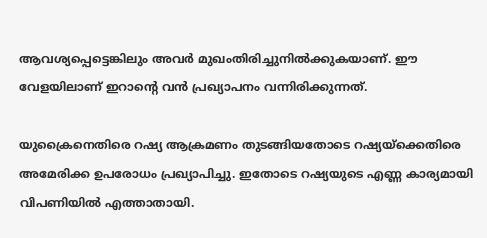ആവശ്യപ്പെട്ടെങ്കിലും അവര്‍ മുഖംതിരിച്ചുനില്‍ക്കുകയാണ്. ഈ വേളയിലാണ് ഇറാന്റെ വന്‍ പ്രഖ്യാപനം വന്നിരിക്കുന്നത്.

യുക്രൈനെതിരെ റഷ്യ ആക്രമണം തുടങ്ങിയതോടെ റഷ്യയ്‌ക്കെതിരെ അമേരിക്ക ഉപരോധം പ്രഖ്യാപിച്ചു. ഇതോടെ റഷ്യയുടെ എണ്ണ കാര്യമായി വിപണിയില്‍ എത്താതായി.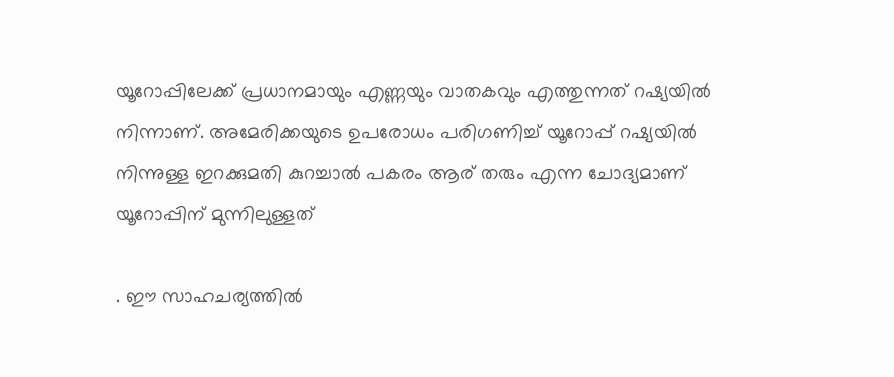യൂറോപ്പിലേക്ക് പ്രധാനമായും എണ്ണയും വാതകവും എത്തുന്നത് റഷ്യയില്‍ നിന്നാണ്. അമേരിക്കയുടെ ഉപരോധം പരിഗണിച്ച് യൂറോപ്പ് റഷ്യയില്‍ നിന്നുള്ള ഇറക്കുമതി കുറച്ചാല്‍ പകരം ആര് തരും എന്ന ചോദ്യമാണ് യൂറോപ്പിന് മുന്നിലുള്ളത്

. ഈ സാഹചര്യത്തില്‍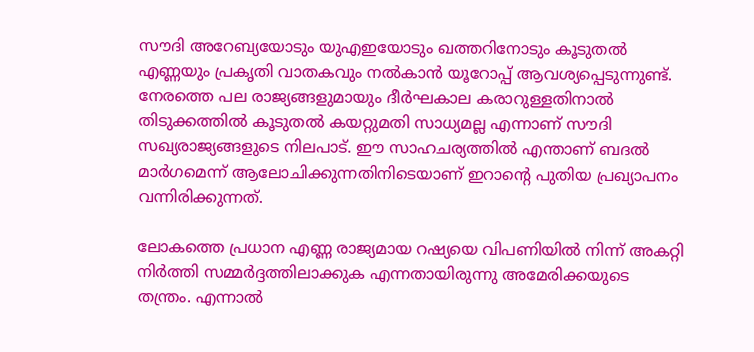സൗദി അറേബ്യയോടും യുഎഇയോടും ഖത്തറിനോടും കൂടുതല്‍ എണ്ണയും പ്രകൃതി വാതകവും നല്‍കാന്‍ യൂറോപ്പ് ആവശ്യപ്പെടുന്നുണ്ട്. നേരത്തെ പല രാജ്യങ്ങളുമായും ദീര്‍ഘകാല കരാറുള്ളതിനാല്‍ തിടുക്കത്തില്‍ കൂടുതല്‍ കയറ്റുമതി സാധ്യമല്ല എന്നാണ് സൗദി സഖ്യരാജ്യങ്ങളുടെ നിലപാട്. ഈ സാഹചര്യത്തില്‍ എന്താണ് ബദല്‍ മാര്‍ഗമെന്ന് ആലോചിക്കുന്നതിനിടെയാണ് ഇറാന്റെ പുതിയ പ്രഖ്യാപനം വന്നിരിക്കുന്നത്.

ലോകത്തെ പ്രധാന എണ്ണ രാജ്യമായ റഷ്യയെ വിപണിയില്‍ നിന്ന് അകറ്റി നിര്‍ത്തി സമ്മര്‍ദ്ദത്തിലാക്കുക എന്നതായിരുന്നു അമേരിക്കയുടെ തന്ത്രം. എന്നാല്‍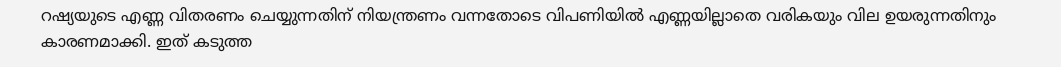റഷ്യയുടെ എണ്ണ വിതരണം ചെയ്യുന്നതിന് നിയന്ത്രണം വന്നതോടെ വിപണിയില്‍ എണ്ണയില്ലാതെ വരികയും വില ഉയരുന്നതിനും കാരണമാക്കി. ഇത് കടുത്ത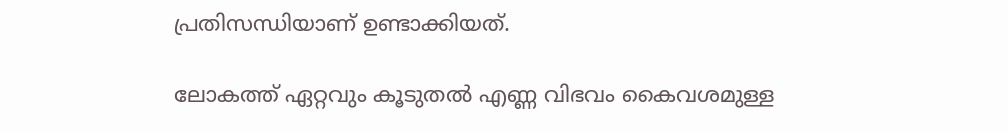പ്രതിസന്ധിയാണ് ഉണ്ടാക്കിയത്.

ലോകത്ത് ഏറ്റവും കൂടുതല്‍ എണ്ണ വിഭവം കൈവശമുള്ള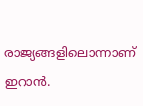രാജ്യങ്ങളിലൊന്നാണ് ഇറാന്‍.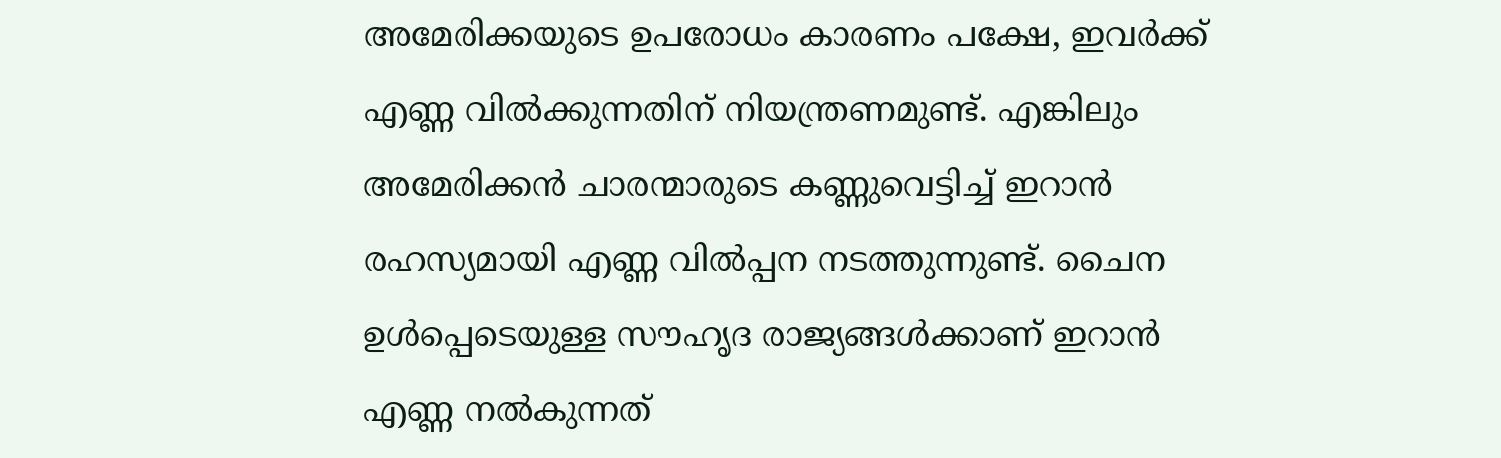അമേരിക്കയുടെ ഉപരോധം കാരണം പക്ഷേ, ഇവര്‍ക്ക് എണ്ണ വില്‍ക്കുന്നതിന് നിയന്ത്രണമുണ്ട്. എങ്കിലും അമേരിക്കന്‍ ചാരന്മാരുടെ കണ്ണുവെട്ടിച്ച് ഇറാന്‍ രഹസ്യമായി എണ്ണ വില്‍പ്പന നടത്തുന്നുണ്ട്. ചൈന ഉള്‍പ്പെടെയുള്ള സൗഹൃദ രാജ്യങ്ങള്‍ക്കാണ് ഇറാന്‍ എണ്ണ നല്‍കുന്നത്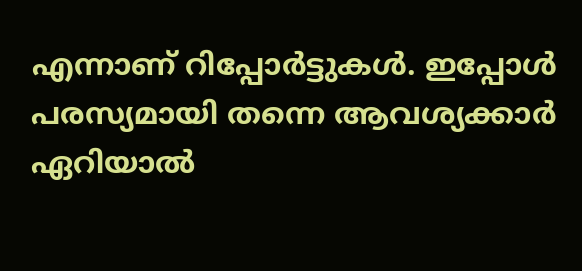എന്നാണ് റിപ്പോര്‍ട്ടുകള്‍. ഇപ്പോൾ പരസ്യമായി തന്നെ ആവശ്യക്കാര്‍ ഏറിയാല്‍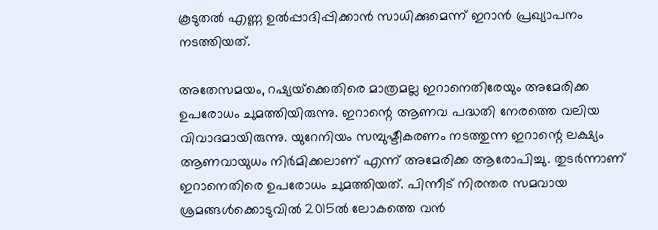കൂടുതല്‍ എണ്ണ ഉല്‍പ്പാദിപ്പിക്കാന്‍ സാധിക്കുമെന്ന് ഇറാൻ പ്രഖ്യാപനം നടത്തിയത്.

അതേസമയം, റഷ്യയ്‌ക്കെതിരെ മാത്രമല്ല ഇറാനെതിരേയും അമേരിക്ക ഉപരോധം ചുമത്തിയിരുന്നു. ഇറാന്റെ ആണവ പദ്ധതി നേരത്തെ വലിയ വിവാദമായിരുന്നു. യുറേനിയം സമ്പുഷ്ടീകരണം നടത്തുന്ന ഇറാന്റെ ലക്ഷ്യം ആണവായുധം നിര്‍മിക്കലാണ് എന്ന് അമേരിക്ക ആരോപിച്ചു. തുടര്‍ന്നാണ് ഇറാനെതിരെ ഉപരോധം ചുമത്തിയത്. പിന്നീട് നിരന്തര സമവായ ശ്രമങ്ങള്‍ക്കൊടുവില്‍ 2015ല്‍ ലോകത്തെ വന്‍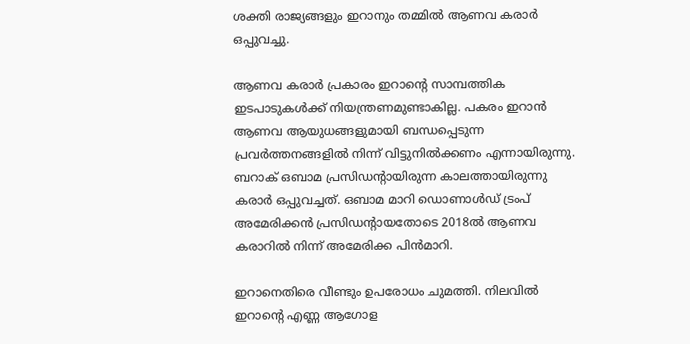ശക്തി രാജ്യങ്ങളും ഇറാനും തമ്മില്‍ ആണവ കരാര്‍ ഒപ്പുവച്ചു.

ആണവ കരാര്‍ പ്രകാരം ഇറാന്റെ സാമ്പത്തിക ഇടപാടുകള്‍ക്ക് നിയന്ത്രണമുണ്ടാകില്ല. പകരം ഇറാന്‍ ആണവ ആയുധങ്ങളുമായി ബന്ധപ്പെടുന്ന പ്രവര്‍ത്തനങ്ങളില്‍ നിന്ന് വിട്ടുനില്‍ക്കണം എന്നായിരുന്നു. ബറാക് ഒബാമ പ്രസിഡന്റായിരുന്ന കാലത്തായിരുന്നു കരാര്‍ ഒപ്പുവച്ചത്. ഒബാമ മാറി ഡൊണാള്‍ഡ് ട്രംപ് അമേരിക്കന്‍ പ്രസിഡന്റായതോടെ 2018ല്‍ ആണവ കരാറില്‍ നിന്ന് അമേരിക്ക പിന്‍മാറി.

ഇറാനെതിരെ വീണ്ടും ഉപരോധം ചുമത്തി. നിലവില്‍ ഇറാന്റെ എണ്ണ ആഗോള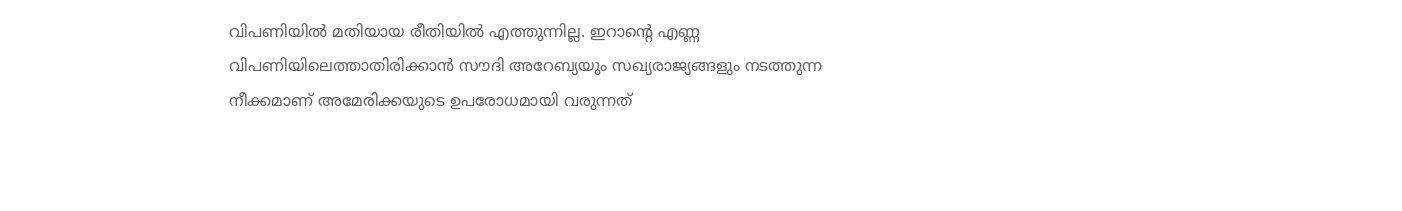വിപണിയില്‍ മതിയായ രീതിയില്‍ എത്തുന്നില്ല. ഇറാന്റെ എണ്ണ വിപണിയിലെത്താതിരിക്കാന്‍ സൗദി അറേബ്യയും സഖ്യരാജ്യങ്ങളും നടത്തുന്ന നീക്കമാണ് അമേരിക്കയുടെ ഉപരോധമായി വരുന്നത്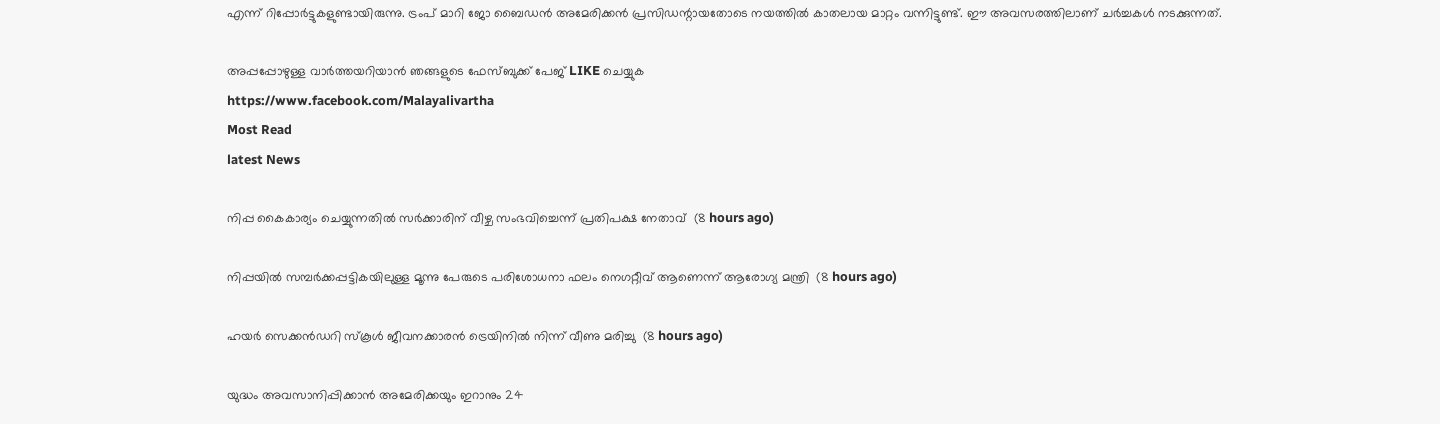എന്ന് റിപ്പോര്‍ട്ടുകളുണ്ടായിരുന്നു. ട്രംപ് മാറി ജോ ബൈഡന്‍ അമേരിക്കന്‍ പ്രസിഡന്റായതോടെ നയത്തില്‍ കാതലായ മാറ്റം വന്നിട്ടുണ്ട്. ഈ അവസരത്തിലാണ് ചര്‍ച്ചകള്‍ നടക്കുന്നത്.

അപ്പപ്പോഴുള്ള വാര്‍ത്തയറിയാന്‍ ഞങ്ങളുടെ ഫേസ്‌ബുക്ക്‌ പേജ് LIKE ചെയ്യുക
https://www.facebook.com/Malayalivartha
Most Read
latest News

നിപ്പ കൈകാര്യം ചെയ്യുന്നതില്‍ സര്‍ക്കാരിന് വീഴ്ച സംഭവിച്ചെന്ന് പ്രതിപക്ഷ നേതാവ്  (8 hours ago)

നിപ്പയില്‍ സമ്പര്‍ക്കപ്പട്ടികയിലുള്ള മൂന്നു പേരുടെ പരിശോധനാ ഫലം നെഗറ്റീവ് ആണെന്ന് ആരോഗ്യ മന്ത്രി  (8 hours ago)

ഹയര്‍ സെക്കന്‍ഡറി സ്‌കൂള്‍ ജീവനക്കാരന്‍ ട്രെയിനില്‍ നിന്ന് വീണു മരിച്ചു  (8 hours ago)

യുദ്ധം അവസാനിപ്പിക്കാന്‍ അമേരിക്കയും ഇറാനും 24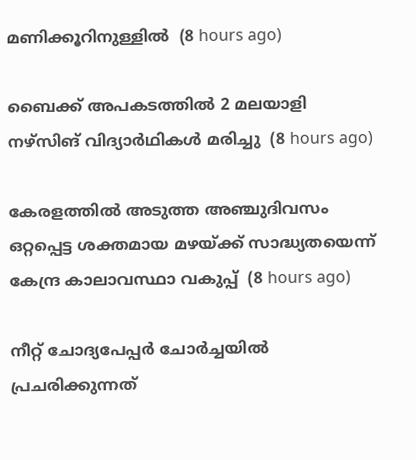മണിക്കൂറിനുള്ളില്‍  (8 hours ago)

ബൈക്ക് അപകടത്തില്‍ 2 മലയാളി നഴ്‌സിങ് വിദ്യാര്‍ഥികള്‍ മരിച്ചു  (8 hours ago)

കേരളത്തില്‍ അടുത്ത അഞ്ചുദിവസം ഒറ്റപ്പെട്ട ശക്തമായ മഴയ്ക്ക് സാദ്ധ്യതയെന്ന് കേന്ദ്ര കാലാവസ്ഥാ വകുപ്പ്  (8 hours ago)

നീറ്റ് ചോദ്യപേപ്പര്‍ ചോര്‍ച്ചയില്‍ പ്രചരിക്കുന്നത്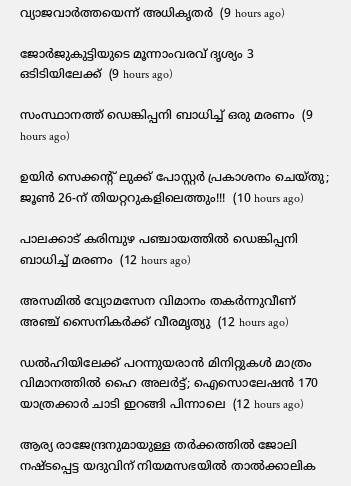വ്യാജവാര്‍ത്തയെന്ന് അധികൃതര്‍  (9 hours ago)

ജോര്‍ജുകുട്ടിയുടെ മൂന്നാംവരവ് ദൃശ്യം 3 ഒടിടിയിലേക്ക്  (9 hours ago)

സംസ്ഥാനത്ത് ഡെങ്കിപ്പനി ബാധിച്ച് ഒരു മരണം  (9 hours ago)

ഉയിർ സെക്കൻ്റ് ലുക്ക് പോസ്റ്റർ പ്രകാശനം ചെയ്തു; ജൂൺ 26-ന് തിയറ്ററുകളിലെത്തും!!!  (10 hours ago)

പാലക്കാട് കരിമ്പുഴ പഞ്ചായത്തിൽ ഡെങ്കിപ്പനി ബാധിച്ച് മരണം  (12 hours ago)

അസമിൽ വ്യോമസേന വിമാനം തകർന്നുവീണ് അഞ്ച് സൈനികർക്ക് വീരമൃത്യു  (12 hours ago)

ഡൽഹിയിലേക്ക് പറന്നുയരാൻ മിനിറ്റുകൾ മാത്രം വിമാനത്തിൽ ഹൈ അലർട്ട്; ഐസൊലേഷൻ 170 യാത്രക്കാർ ചാടി ഇറങ്ങി പിന്നാലെ  (12 hours ago)

ആര്യ രാജേന്ദ്രനുമായുള്ള തര്‍ക്കത്തില്‍ ജോലി നഷ്ടപ്പെട്ട യദുവിന് നിയമസഭയില്‍ താല്‍ക്കാലിക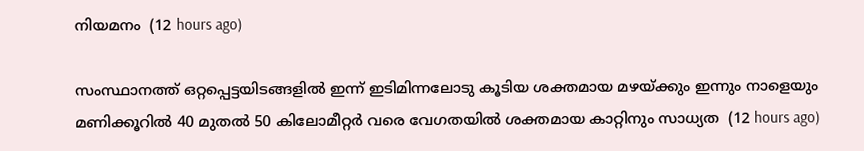നിയമനം  (12 hours ago)

സംസ്ഥാനത്ത് ഒറ്റപ്പെട്ടയിടങ്ങളിൽ ഇന്ന് ഇടിമിന്നലോടു കൂടിയ ശക്തമായ മഴയ്‌ക്കും ഇന്നും നാളെയും മണിക്കൂറിൽ 40 മുതൽ 50 കിലോമീറ്റർ വരെ വേഗതയിൽ ശക്തമായ കാറ്റിനും സാധ്യത  (12 hours ago)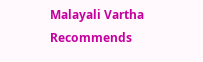Malayali Vartha Recommends